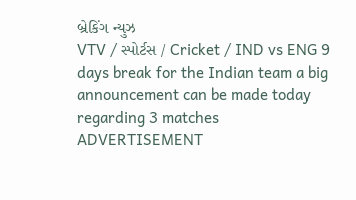બ્રેકિંગ ન્યુઝ
VTV / સ્પોર્ટસ / Cricket / IND vs ENG 9 days break for the Indian team a big announcement can be made today regarding 3 matches
ADVERTISEMENT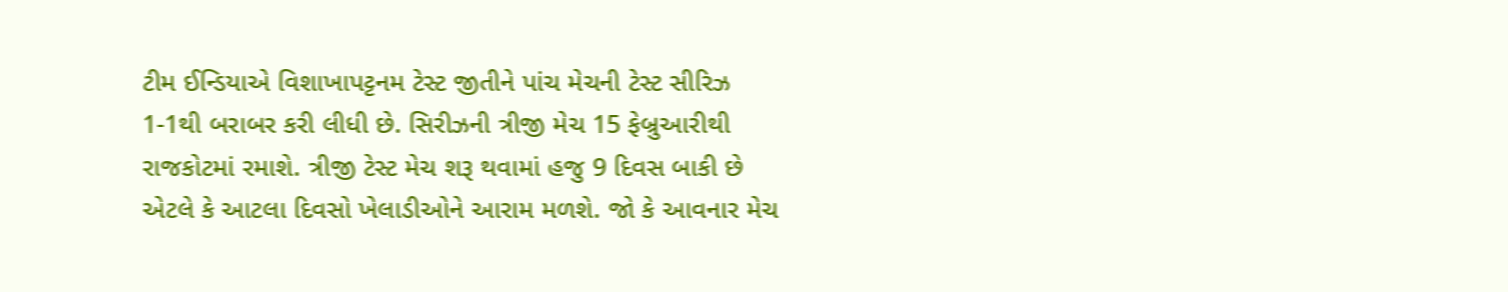ટીમ ઈન્ડિયાએ વિશાખાપટ્ટનમ ટેસ્ટ જીતીને પાંચ મેચની ટેસ્ટ સીરિઝ 1-1થી બરાબર કરી લીધી છે. સિરીઝની ત્રીજી મેચ 15 ફેબ્રુઆરીથી રાજકોટમાં રમાશે. ત્રીજી ટેસ્ટ મેચ શરૂ થવામાં હજુ 9 દિવસ બાકી છે એટલે કે આટલા દિવસો ખેલાડીઓને આરામ મળશે. જો કે આવનાર મેચ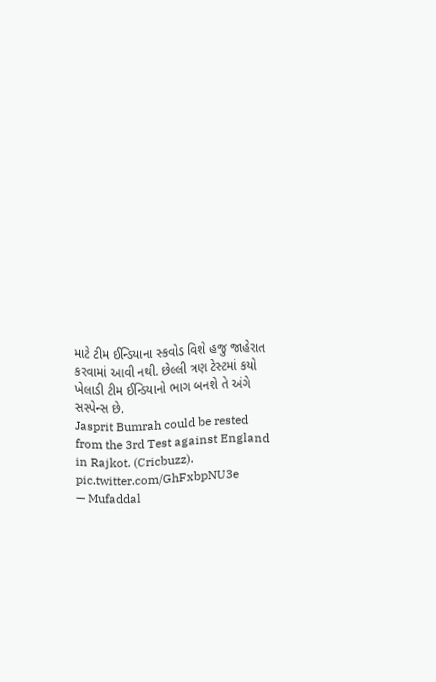માટે ટીમ ઈન્ડિયાના સ્કવોડ વિશે હજુ જાહેરાત કરવામાં આવી નથી. છેલ્લી ત્રણ ટેસ્ટમાં કયો ખેલાડી ટીમ ઈન્ડિયાનો ભાગ બનશે તે અંગે સસ્પેન્સ છે.
Jasprit Bumrah could be rested from the 3rd Test against England in Rajkot. (Cricbuzz). pic.twitter.com/GhFxbpNU3e
— Mufaddal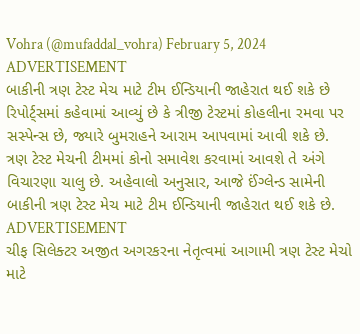Vohra (@mufaddal_vohra) February 5, 2024
ADVERTISEMENT
બાકીની ત્રણ ટેસ્ટ મેચ માટે ટીમ ઈન્ડિયાની જાહેરાત થઈ શકે છે
રિપોર્ટ્સમાં કહેવામાં આવ્યું છે કે ત્રીજી ટેસ્ટમાં કોહલીના રમવા પર સસ્પેન્સ છે, જ્યારે બુમરાહને આરામ આપવામાં આવી શકે છે. ત્રણ ટેસ્ટ મેચની ટીમમાં કોનો સમાવેશ કરવામાં આવશે તે અંગે વિચારણા ચાલુ છે. અહેવાલો અનુસાર, આજે ઈંગ્લેન્ડ સામેની બાકીની ત્રણ ટેસ્ટ મેચ માટે ટીમ ઈન્ડિયાની જાહેરાત થઈ શકે છે.
ADVERTISEMENT
ચીફ સિલેક્ટર અજીત અગરકરના નેતૃત્વમાં આગામી ત્રણ ટેસ્ટ મેચો માટે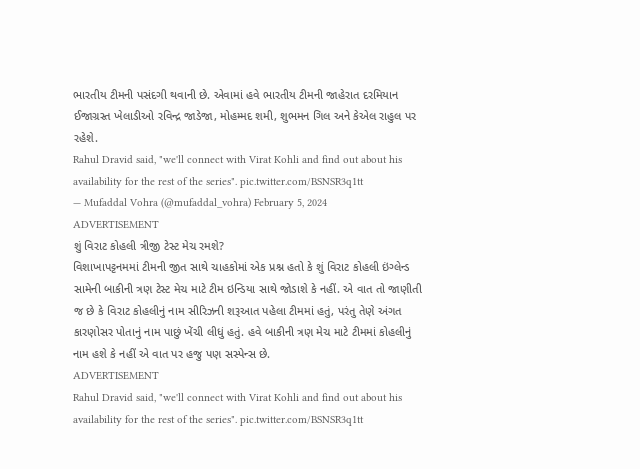ભારતીય ટીમની પસંદગી થવાની છે. એવામાં હવે ભારતીય ટીમની જાહેરાત દરમિયાન ઈજાગ્રસ્ત ખેલાડીઓ રવિન્દ્ર જાડેજા, મોહમ્મદ શમી, શુભમન ગિલ અને કેએલ રાહુલ પર રહેશે.
Rahul Dravid said, "we'll connect with Virat Kohli and find out about his availability for the rest of the series". pic.twitter.com/BSNSR3q1tt
— Mufaddal Vohra (@mufaddal_vohra) February 5, 2024
ADVERTISEMENT
શું વિરાટ કોહલી ત્રીજી ટેસ્ટ મેચ રમશે?
વિશાખાપટ્ટનમમાં ટીમની જીત સાથે ચાહકોમાં એક પ્રશ્ન હતો કે શું વિરાટ કોહલી ઇંગ્લેન્ડ સામેની બાકીની ત્રણ ટેસ્ટ મેચ માટે ટીમ ઇન્ડિયા સાથે જોડાશે કે નહીં. એ વાત તો જાણીતી જ છે કે વિરાટ કોહલીનું નામ સીરિઝની શરૂઆત પહેલા ટીમમાં હતું, પરંતુ તેણે અંગત કારણોસર પોતાનું નામ પાછું ખેંચી લીધું હતું. હવે બાકીની ત્રણ મેચ માટે ટીમમાં કોહલીનું નામ હશે કે નહીં એ વાત પર હજુ પણ સસ્પેન્સ છે.
ADVERTISEMENT
Rahul Dravid said, "we'll connect with Virat Kohli and find out about his availability for the rest of the series". pic.twitter.com/BSNSR3q1tt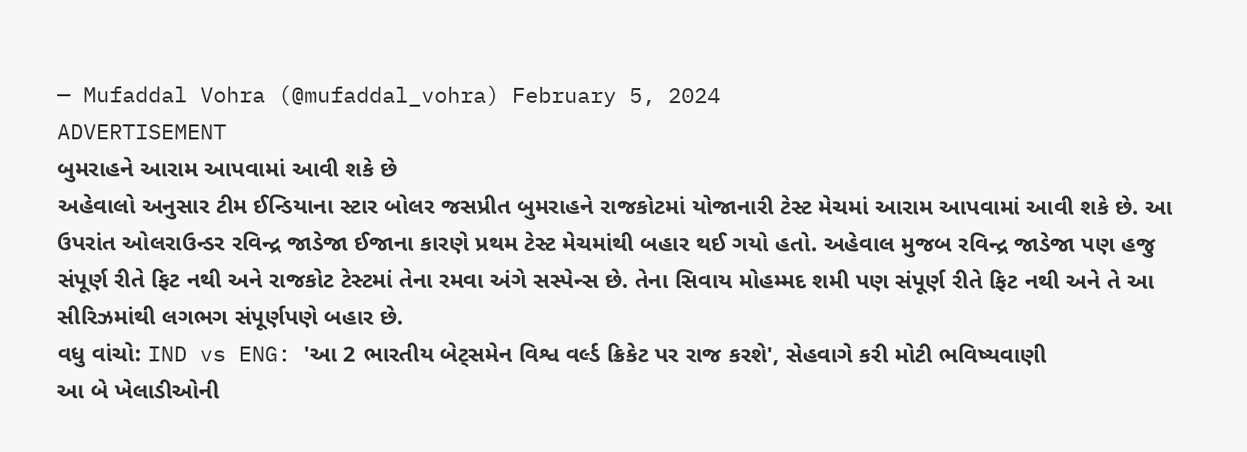— Mufaddal Vohra (@mufaddal_vohra) February 5, 2024
ADVERTISEMENT
બુમરાહને આરામ આપવામાં આવી શકે છે
અહેવાલો અનુસાર ટીમ ઈન્ડિયાના સ્ટાર બોલર જસપ્રીત બુમરાહને રાજકોટમાં યોજાનારી ટેસ્ટ મેચમાં આરામ આપવામાં આવી શકે છે. આ ઉપરાંત ઓલરાઉન્ડર રવિન્દ્ર જાડેજા ઈજાના કારણે પ્રથમ ટેસ્ટ મેચમાંથી બહાર થઈ ગયો હતો. અહેવાલ મુજબ રવિન્દ્ર જાડેજા પણ હજુ સંપૂર્ણ રીતે ફિટ નથી અને રાજકોટ ટેસ્ટમાં તેના રમવા અંગે સસ્પેન્સ છે. તેના સિવાય મોહમ્મદ શમી પણ સંપૂર્ણ રીતે ફિટ નથી અને તે આ સીરિઝમાંથી લગભગ સંપૂર્ણપણે બહાર છે.
વધુ વાંચો: IND vs ENG: 'આ 2 ભારતીય બેટ્સમેન વિશ્વ વર્લ્ડ ક્રિકેટ પર રાજ કરશે', સેહવાગે કરી મોટી ભવિષ્યવાણી
આ બે ખેલાડીઓની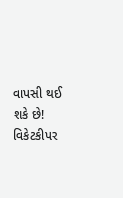વાપસી થઈ શકે છે!
વિકેટકીપર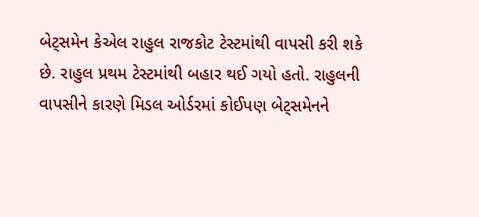બેટ્સમેન કેએલ રાહુલ રાજકોટ ટેસ્ટમાંથી વાપસી કરી શકે છે. રાહુલ પ્રથમ ટેસ્ટમાંથી બહાર થઈ ગયો હતો. રાહુલની વાપસીને કારણે મિડલ ઓર્ડરમાં કોઈપણ બેટ્સમેનને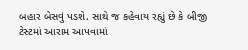બહાર બેસવું પડશે. સાથે જ કહેવાય રહ્યું છે કે બીજી ટેસ્ટમાં આરામ આપવામાં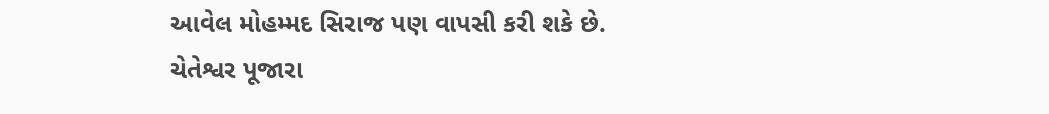આવેલ મોહમ્મદ સિરાજ પણ વાપસી કરી શકે છે.
ચેતેશ્વર પૂજારા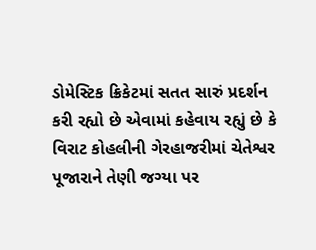ડોમેસ્ટિક ક્રિકેટમાં સતત સારું પ્રદર્શન કરી રહ્યો છે એવામાં કહેવાય રહ્યું છે કે વિરાટ કોહલીની ગેરહાજરીમાં ચેતેશ્વર પૂજારાને તેણી જગ્યા પર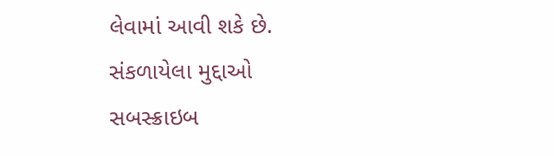લેવામાં આવી શકે છે.
સંકળાયેલા મુદ્દાઓ
સબસ્ક્રાઇબ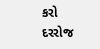કરો
દરરોજ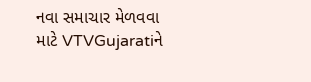નવા સમાચાર મેળવવા માટે VTVGujaratiને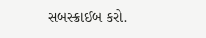સબસ્ક્રાઈબ કરો.